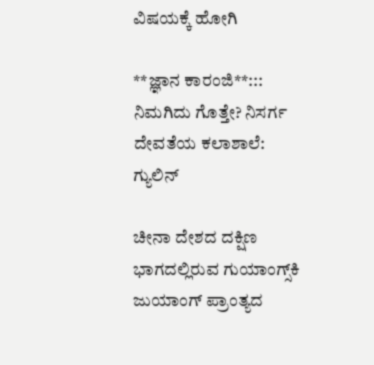ವಿಷಯಕ್ಕೆ ಹೋಗಿ

**ಜ್ಞಾನ ಕಾರಂಜಿ**::: ನಿಮಗಿದು ಗೊತ್ತೇ? ನಿಸರ್ಗ ದೇವತೆಯ ಕಲಾಶಾಲೆ: ಗ್ಯುಲಿನ್

ಚೀನಾ ದೇಶದ ದಕ್ಷಿಣ ಭಾಗದಲ್ಲಿರುವ ಗುಯಾಂಗ್ಸ್‌ಕಿ ಜುಯಾಂಗ್ ಪ್ರಾಂತ್ಯದ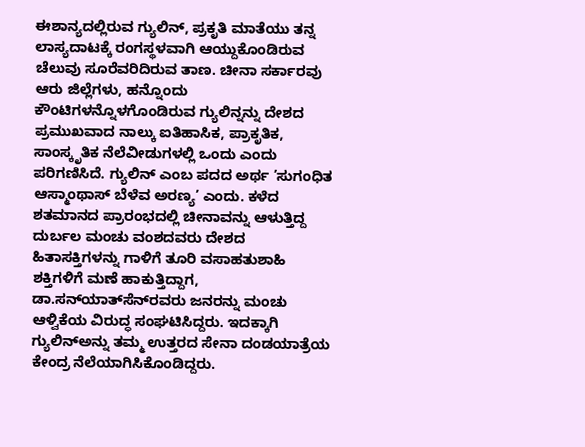ಈಶಾನ್ಯದಲ್ಲಿರುವ ಗ್ಯುಲಿನ್, ಪ್ರಕೃತಿ ಮಾತೆಯು ತನ್ನ ಲಾಸ್ಯದಾಟಕ್ಕೆ ರಂಗಸ್ಥಳವಾಗಿ ಆಯ್ದುಕೊಂಡಿರುವ ಚೆಲುವು ಸೂರೆವರಿದಿರುವ ತಾಣ. ಚೀನಾ ಸರ್ಕಾರವು ಆರು ಜಿಲ್ಲೆಗಳು, ಹನ್ನೊಂದು ಕೌಂಟಿಗಳನ್ನೊಳಗೊಂಡಿರುವ ಗ್ಯುಲಿನ್ನನ್ನು ದೇಶದ ಪ್ರಮುಖವಾದ ನಾಲ್ಕು ಐತಿಹಾಸಿಕ, ಪ್ರಾಕೃತಿಕ, ಸಾಂಸ್ಕೃತಿಕ ನೆಲೆವೀಡುಗಳಲ್ಲಿ ಒಂದು ಎಂದು ಪರಿಗಣಿಸಿದೆ. ಗ್ಯುಲಿನ್ ಎಂಬ ಪದದ ಅರ್ಥ ’ಸುಗಂಧಿತ ಆಸ್ಮಾಂಥಾಸ್ ಬೆಳೆವ ಅರಣ್ಯ’ ಎಂದು. ಕಳೆದ ಶತಮಾನದ ಪ್ರಾರಂಭದಲ್ಲಿ ಚೀನಾವನ್ನು ಆಳುತ್ತಿದ್ದ ದುರ್ಬಲ ಮಂಚು ವಂಶದವರು ದೇಶದ ಹಿತಾಸಕ್ತಿಗಳನ್ನು ಗಾಳಿಗೆ ತೂರಿ ವಸಾಹತುಶಾಹಿ ಶಕ್ತಿಗಳಿಗೆ ಮಣೆ ಹಾಕುತ್ತಿದ್ದಾಗ, ಡಾ.ಸನ್‌ಯಾತ್‌ಸೆನ್‌ರವರು ಜನರನ್ನು ಮಂಚು ಆಳ್ವಿಕೆಯ ವಿರುದ್ಧ ಸಂಘಟಿಸಿದ್ದರು. ಇದಕ್ಕಾಗಿ ಗ್ಯುಲಿನ್‌ಅನ್ನು ತಮ್ಮ ಉತ್ತರದ ಸೇನಾ ದಂಡಯಾತ್ರೆಯ ಕೇಂದ್ರ ನೆಲೆಯಾಗಿಸಿಕೊಂಡಿದ್ದರು.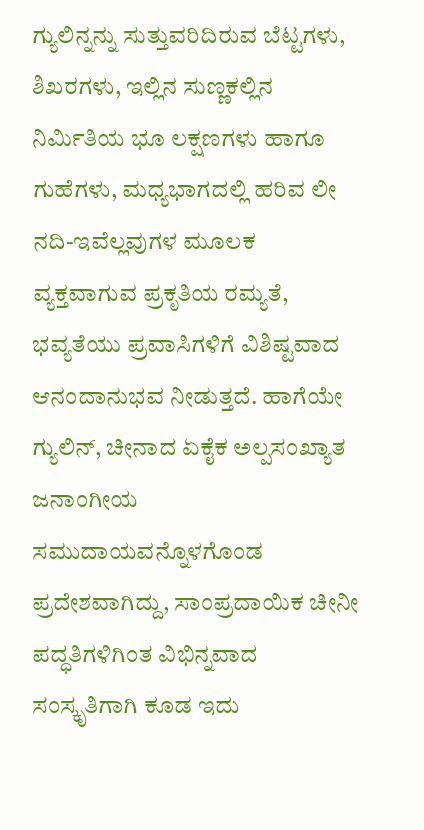ಗ್ಯುಲಿನ್ನನ್ನು ಸುತ್ತುವರಿದಿರುವ ಬೆಟ್ಟಗಳು, ಶಿಖರಗಳು, ಇಲ್ಲಿನ ಸುಣ್ಣಕಲ್ಲಿನ ನಿರ್ಮಿತಿಯ ಭೂ ಲಕ್ಷಣಗಳು ಹಾಗೂ ಗುಹೆಗಳು, ಮಧ್ಯಭಾಗದಲ್ಲಿ ಹರಿವ ಲೀ ನದಿ-ಇವೆಲ್ಲವುಗಳ ಮೂಲಕ ವ್ಯಕ್ತವಾಗುವ ಪ್ರಕೃತಿಯ ರಮ್ಯತೆ, ಭವ್ಯತೆಯು ಪ್ರವಾಸಿಗಳಿಗೆ ವಿಶಿಷ್ಟವಾದ ಆನಂದಾನುಭವ ನೀಡುತ್ತದೆ. ಹಾಗೆಯೇ ಗ್ಯುಲಿನ್, ಚೀನಾದ ಏಕೈಕ ಅಲ್ಪಸಂಖ್ಯಾತ ಜನಾಂಗೀಯ ಸಮುದಾಯವನ್ನೊಳಗೊಂಡ ಪ್ರದೇಶವಾಗಿದ್ದು, ಸಾಂಪ್ರದಾಯಿಕ ಚೀನೀ ಪದ್ಧತಿಗಳಿಗಿಂತ ವಿಭಿನ್ನವಾದ ಸಂಸ್ಕೃತಿಗಾಗಿ ಕೂಡ ಇದು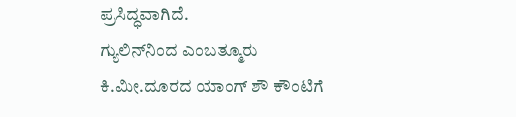ಪ್ರಸಿದ್ಧವಾಗಿದೆ.
ಗ್ಯುಲಿನ್‌ನಿಂದ ಎಂಬತ್ಮೂರು ಕಿ.ಮೀ.ದೂರದ ಯಾಂಗ್ ಶೌ ಕೌಂಟಿಗೆ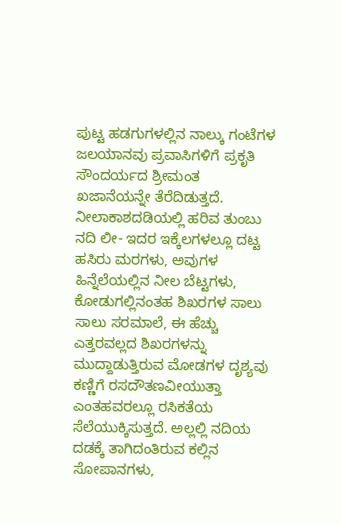ಪುಟ್ಟ ಹಡಗುಗಳಲ್ಲಿನ ನಾಲ್ಕು ಗಂಟೆಗಳ ಜಲಯಾನವು ಪ್ರವಾಸಿಗಳಿಗೆ ಪ್ರಕೃತಿ ಸೌಂದರ್ಯದ ಶ್ರೀಮಂತ ಖಜಾನೆಯನ್ನೇ ತೆರೆದಿಡುತ್ತದೆ. ನೀಲಾಕಾಶದಡಿಯಲ್ಲಿ ಹರಿವ ತುಂಬು ನದಿ ಲೀ- ಇದರ ಇಕ್ಕೆಲಗಳಲ್ಲೂ ದಟ್ಟ ಹಸಿರು ಮರಗಳು, ಅವುಗಳ ಹಿನ್ನೆಲೆಯಲ್ಲಿನ ನೀಲ ಬೆಟ್ಟಗಳು, ಕೋಡುಗಲ್ಲಿನಂತಹ ಶಿಖರಗಳ ಸಾಲು ಸಾಲು ಸರಮಾಲೆ, ಈ ಹೆಚ್ಚು ಎತ್ತರವಲ್ಲದ ಶಿಖರಗಳನ್ನು ಮುದ್ದಾಡುತ್ತಿರುವ ಮೋಡಗಳ ದೃಶ್ಯವು ಕಣ್ಣಿಗೆ ರಸದೌತಣವೀಯುತ್ತಾ ಎಂತಹವರಲ್ಲೂ ರಸಿಕತೆಯ ಸೆಲೆಯುಕ್ಕಿಸುತ್ತದೆ. ಅಲ್ಲಲ್ಲಿ ನದಿಯ ದಡಕ್ಕೆ ತಾಗಿದಂತಿರುವ ಕಲ್ಲಿನ ಸೋಪಾನಗಳು,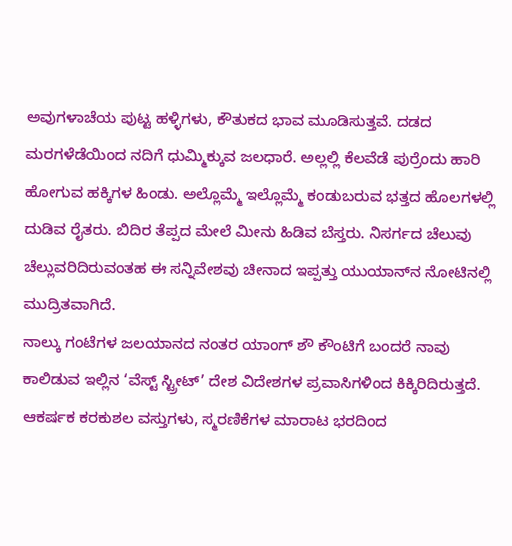ಅವುಗಳಾಚೆಯ ಪುಟ್ಟ ಹಳ್ಳಿಗಳು, ಕೌತುಕದ ಭಾವ ಮೂಡಿಸುತ್ತವೆ. ದಡದ ಮರಗಳೆಡೆಯಿಂದ ನದಿಗೆ ಧುಮ್ಮಿಕ್ಕುವ ಜಲಧಾರೆ. ಅಲ್ಲಲ್ಲಿ ಕೆಲವೆಡೆ ಪುರ್‍ರೆಂದು ಹಾರಿ ಹೋಗುವ ಹಕ್ಕಿಗಳ ಹಿಂಡು. ಅಲ್ಲೊಮ್ಮೆ ಇಲ್ಲೊಮ್ಮೆ ಕಂಡುಬರುವ ಭತ್ತದ ಹೊಲಗಳಲ್ಲಿ ದುಡಿವ ರೈತರು. ಬಿದಿರ ತೆಪ್ಪದ ಮೇಲೆ ಮೀನು ಹಿಡಿವ ಬೆಸ್ತರು. ನಿಸರ್ಗದ ಚೆಲುವು ಚೆಲ್ಲುವರಿದಿರುವಂತಹ ಈ ಸನ್ನಿವೇಶವು ಚೀನಾದ ಇಪ್ಪತ್ತು ಯುಯಾನ್‌ನ ನೋಟಿನಲ್ಲಿ ಮುದ್ರಿತವಾಗಿದೆ.
ನಾಲ್ಕು ಗಂಟೆಗಳ ಜಲಯಾನದ ನಂತರ ಯಾಂಗ್ ಶೌ ಕೌಂಟಿಗೆ ಬಂದರೆ ನಾವು ಕಾಲಿಡುವ ಇಲ್ಲಿನ ‘ವೆಸ್ಟ್ ಸ್ಟ್ರೀಟ್’ ದೇಶ ವಿದೇಶಗಳ ಪ್ರವಾಸಿಗಳಿಂದ ಕಿಕ್ಕಿರಿದಿರುತ್ತದೆ. ಆಕರ್ಷಕ ಕರಕುಶಲ ವಸ್ತುಗಳು, ಸ್ಮರಣಿಕೆಗಳ ಮಾರಾಟ ಭರದಿಂದ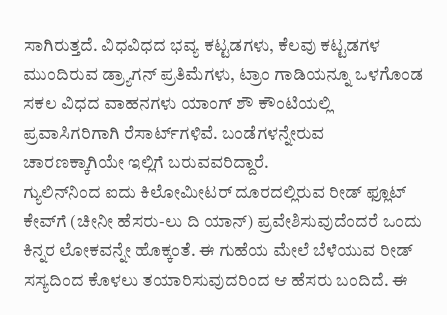ಸಾಗಿರುತ್ತದೆ. ವಿಧವಿಧದ ಭವ್ಯ ಕಟ್ಟಡಗಳು, ಕೆಲವು ಕಟ್ಟಡಗಳ ಮುಂದಿರುವ ಡ್ರ್ಯಾಗನ್ ಪ್ರತಿಮೆಗಳು, ಟ್ರಾಂ ಗಾಡಿಯನ್ನೂ ಒಳಗೊಂಡ ಸಕಲ ವಿಧದ ವಾಹನಗಳು ಯಾಂಗ್ ಶೌ ಕೌಂಟಿಯಲ್ಲಿ ಪ್ರವಾಸಿಗರಿಗಾಗಿ ರೆಸಾರ್ಟ್‌ಗಳಿವೆ. ಬಂಡೆಗಳನ್ನೇರುವ ಚಾರಣಕ್ಕಾಗಿಯೇ ಇಲ್ಲಿಗೆ ಬರುವವರಿದ್ದಾರೆ.
ಗ್ಯುಲಿನ್‌ನಿಂದ ಐದು ಕಿಲೋಮೀಟರ್ ದೂರದಲ್ಲಿರುವ ರೀಡ್ ಫ್ಲೂಟ್ ಕೇವ್‌ಗೆ (ಚೀನೀ ಹೆಸರು-ಲು ದಿ ಯಾನ್) ಪ್ರವೇಶಿಸುವುದೆಂದರೆ ಒಂದು ಕಿನ್ನರ ಲೋಕವನ್ನೇ ಹೊಕ್ಕಂತೆ. ಈ ಗುಹೆಯ ಮೇಲೆ ಬೆಳೆಯುವ ರೀಡ್ ಸಸ್ಯದಿಂದ ಕೊಳಲು ತಯಾರಿಸುವುದರಿಂದ ಆ ಹೆಸರು ಬಂದಿದೆ. ಈ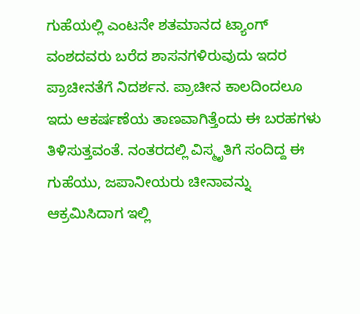ಗುಹೆಯಲ್ಲಿ ಎಂಟನೇ ಶತಮಾನದ ಟ್ಯಾಂಗ್ ವಂಶದವರು ಬರೆದ ಶಾಸನಗಳಿರುವುದು ಇದರ ಪ್ರಾಚೀನತೆಗೆ ನಿದರ್ಶನ. ಪ್ರಾಚೀನ ಕಾಲದಿಂದಲೂ ಇದು ಆಕರ್ಷಣೆಯ ತಾಣವಾಗಿತ್ತೆಂದು ಈ ಬರಹಗಳು ತಿಳಿಸುತ್ತವಂತೆ. ನಂತರದಲ್ಲಿ ವಿಸ್ಮೃತಿಗೆ ಸಂದಿದ್ದ ಈ ಗುಹೆಯು, ಜಪಾನೀಯರು ಚೀನಾವನ್ನು ಆಕ್ರಮಿಸಿದಾಗ ಇಲ್ಲಿ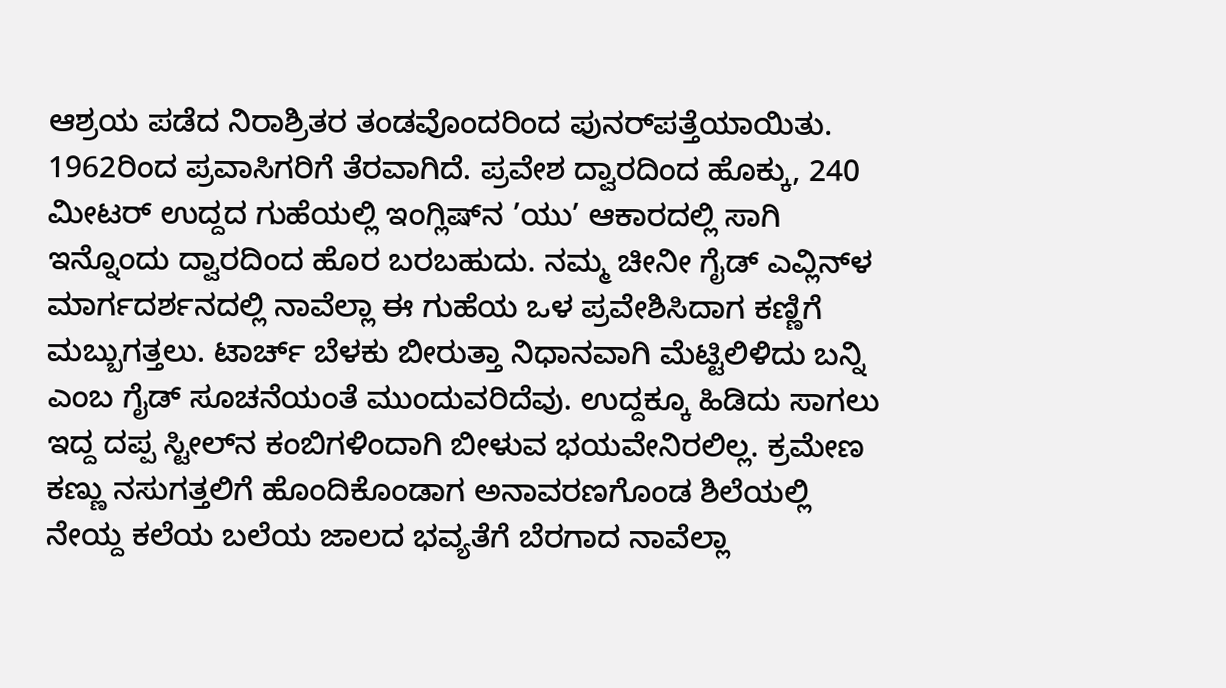ಆಶ್ರಯ ಪಡೆದ ನಿರಾಶ್ರಿತರ ತಂಡವೊಂದರಿಂದ ಪುನರ್‌ಪತ್ತೆಯಾಯಿತು. 1962ರಿಂದ ಪ್ರವಾಸಿಗರಿಗೆ ತೆರವಾಗಿದೆ. ಪ್ರವೇಶ ದ್ವಾರದಿಂದ ಹೊಕ್ಕು, 240 ಮೀಟರ್ ಉದ್ದದ ಗುಹೆಯಲ್ಲಿ ಇಂಗ್ಲಿಷ್‌ನ ’ಯು’ ಆಕಾರದಲ್ಲಿ ಸಾಗಿ ಇನ್ನೊಂದು ದ್ವಾರದಿಂದ ಹೊರ ಬರಬಹುದು. ನಮ್ಮ ಚೀನೀ ಗೈಡ್ ಎವ್ಲಿನ್‌ಳ ಮಾರ್ಗದರ್ಶನದಲ್ಲಿ ನಾವೆಲ್ಲಾ ಈ ಗುಹೆಯ ಒಳ ಪ್ರವೇಶಿಸಿದಾಗ ಕಣ್ಣಿಗೆ ಮಬ್ಬುಗತ್ತಲು. ಟಾರ್ಚ್ ಬೆಳಕು ಬೀರುತ್ತಾ ನಿಧಾನವಾಗಿ ಮೆಟ್ಟಿಲಿಳಿದು ಬನ್ನಿ ಎಂಬ ಗೈಡ್ ಸೂಚನೆಯಂತೆ ಮುಂದುವರಿದೆವು. ಉದ್ದಕ್ಕೂ ಹಿಡಿದು ಸಾಗಲು ಇದ್ದ ದಪ್ಪ ಸ್ಟೀಲ್‌ನ ಕಂಬಿಗಳಿಂದಾಗಿ ಬೀಳುವ ಭಯವೇನಿರಲಿಲ್ಲ. ಕ್ರಮೇಣ ಕಣ್ಣು ನಸುಗತ್ತಲಿಗೆ ಹೊಂದಿಕೊಂಡಾಗ ಅನಾವರಣಗೊಂಡ ಶಿಲೆಯಲ್ಲಿ ನೇಯ್ದ ಕಲೆಯ ಬಲೆಯ ಜಾಲದ ಭವ್ಯತೆಗೆ ಬೆರಗಾದ ನಾವೆಲ್ಲಾ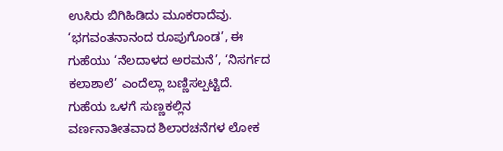ಉಸಿರು ಬಿಗಿಹಿಡಿದು ಮೂಕರಾದೆವು.
‘ಭಗವಂತನಾನಂದ ರೂಪುಗೊಂಡ’, ಈ ಗುಹೆಯು ‘ನೆಲದಾಳದ ಅರಮನೆ’, ‘ನಿಸರ್ಗದ ಕಲಾಶಾಲೆ’ ಎಂದೆಲ್ಲಾ ಬಣ್ಣಿಸಲ್ಪಟ್ಟಿದೆ. ಗುಹೆಯ ಒಳಗೆ ಸುಣ್ಣಕಲ್ಲಿನ ವರ್ಣನಾತೀತವಾದ ಶಿಲಾರಚನೆಗಳ ಲೋಕ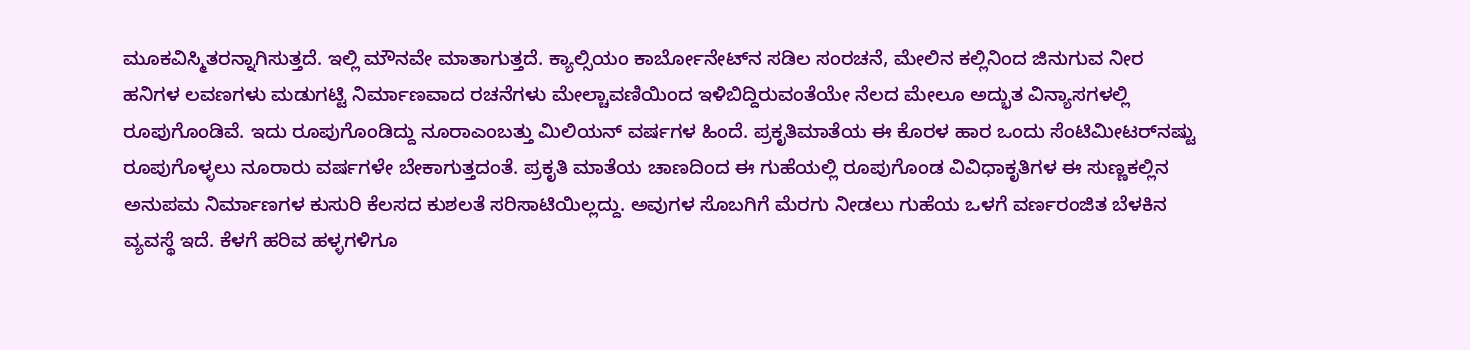ಮೂಕವಿಸ್ಮಿತರನ್ನಾಗಿಸುತ್ತದೆ. ಇಲ್ಲಿ ಮೌನವೇ ಮಾತಾಗುತ್ತದೆ. ಕ್ಯಾಲ್ಸಿಯಂ ಕಾರ್ಬೋನೇಟ್‌ನ ಸಡಿಲ ಸಂರಚನೆ, ಮೇಲಿನ ಕಲ್ಲಿನಿಂದ ಜಿನುಗುವ ನೀರ ಹನಿಗಳ ಲವಣಗಳು ಮಡುಗಟ್ಟಿ ನಿರ್ಮಾಣವಾದ ರಚನೆಗಳು ಮೇಲ್ಚಾವಣಿಯಿಂದ ಇಳಿಬಿದ್ದಿರುವಂತೆಯೇ ನೆಲದ ಮೇಲೂ ಅದ್ಭುತ ವಿನ್ಯಾಸಗಳಲ್ಲಿ ರೂಪುಗೊಂಡಿವೆ. ಇದು ರೂಪುಗೊಂಡಿದ್ದು ನೂರಾಎಂಬತ್ತು ಮಿಲಿಯನ್ ವರ್ಷಗಳ ಹಿಂದೆ. ಪ್ರಕೃತಿಮಾತೆಯ ಈ ಕೊರಳ ಹಾರ ಒಂದು ಸೆಂಟಿಮೀಟರ್‌ನಷ್ಟು ರೂಪುಗೊಳ್ಳಲು ನೂರಾರು ವರ್ಷಗಳೇ ಬೇಕಾಗುತ್ತದಂತೆ. ಪ್ರಕೃತಿ ಮಾತೆಯ ಚಾಣದಿಂದ ಈ ಗುಹೆಯಲ್ಲಿ ರೂಪುಗೊಂಡ ವಿವಿಧಾಕೃತಿಗಳ ಈ ಸುಣ್ಣಕಲ್ಲಿನ ಅನುಪಮ ನಿರ್ಮಾಣಗಳ ಕುಸುರಿ ಕೆಲಸದ ಕುಶಲತೆ ಸರಿಸಾಟಿಯಿಲ್ಲದ್ದು. ಅವುಗಳ ಸೊಬಗಿಗೆ ಮೆರಗು ನೀಡಲು ಗುಹೆಯ ಒಳಗೆ ವರ್ಣರಂಜಿತ ಬೆಳಕಿನ ವ್ಯವಸ್ಥೆ ಇದೆ. ಕೆಳಗೆ ಹರಿವ ಹಳ್ಳಗಳಿಗೂ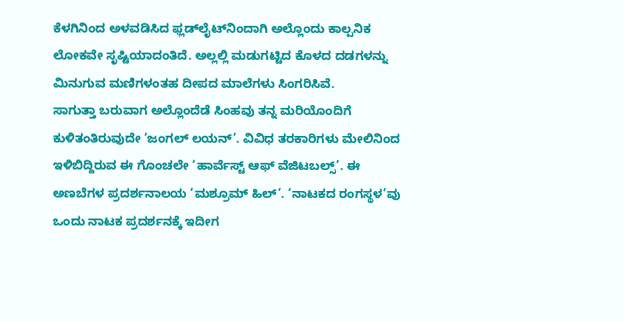ಕೆಳಗಿನಿಂದ ಅಳವಡಿಸಿದ ಫ್ಲಡ್‌ಲೈಟ್‌ನಿಂದಾಗಿ ಅಲ್ಲೊಂದು ಕಾಲ್ಪನಿಕ ಲೋಕವೇ ಸೃಷ್ಟಿಯಾದಂತಿದೆ. ಅಲ್ಲಲ್ಲಿ ಮಡುಗಟ್ಟಿದ ಕೊಳದ ದಡಗಳನ್ನು ಮಿನುಗುವ ಮಣಿಗಳಂತಹ ದೀಪದ ಮಾಲೆಗಳು ಸಿಂಗರಿಸಿವೆ.
ಸಾಗುತ್ತಾ ಬರುವಾಗ ಅಲ್ಲೊಂದೆಡೆ ಸಿಂಹವು ತನ್ನ ಮರಿಯೊಂದಿಗೆ ಕುಳಿತಂತಿರುವುದೇ ‘ಜಂಗಲ್ ಲಯನ್’. ವಿವಿಧ ತರಕಾರಿಗಳು ಮೇಲಿನಿಂದ ಇಳಿಬಿದ್ದಿರುವ ಈ ಗೊಂಚಲೇ ‘ಹಾರ್ವೆಸ್ಟ್ ಆಫ್ ವೆಜಿಟಬಲ್ಸ್’. ಈ ಅಣಬೆಗಳ ಪ್ರದರ್ಶನಾಲಯ ‘ಮಶ್ರೂಮ್ ಹಿಲ್’. ‘ನಾಟಕದ ರಂಗಸ್ಥಳ’ವು ಒಂದು ನಾಟಕ ಪ್ರದರ್ಶನಕ್ಕೆ ಇದೀಗ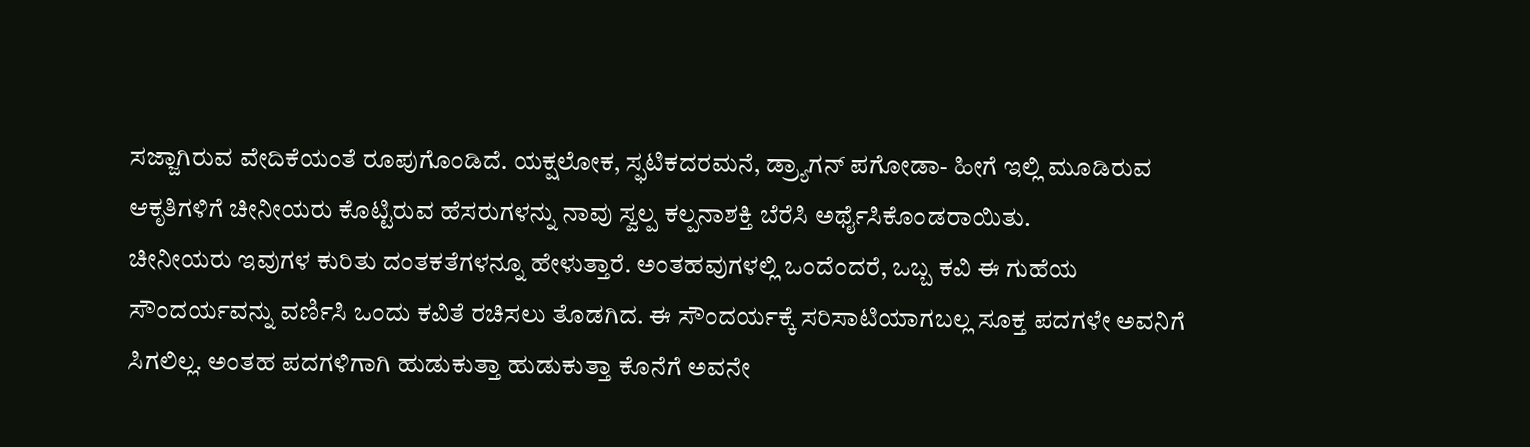ಸಜ್ಜಾಗಿರುವ ವೇದಿಕೆಯಂತೆ ರೂಪುಗೊಂಡಿದೆ. ಯಕ್ಷಲೋಕ, ಸ್ಫಟಿಕದರಮನೆ, ಡ್ರ್ಯಾಗನ್ ಪಗೋಡಾ- ಹೀಗೆ ಇಲ್ಲಿ ಮೂಡಿರುವ ಆಕೃತಿಗಳಿಗೆ ಚೀನೀಯರು ಕೊಟ್ಟಿರುವ ಹೆಸರುಗಳನ್ನು ನಾವು ಸ್ವಲ್ಪ ಕಲ್ಪನಾಶಕ್ತಿ ಬೆರೆಸಿ ಅರ್ಥೈಸಿಕೊಂಡರಾಯಿತು.
ಚೀನೀಯರು ಇವುಗಳ ಕುರಿತು ದಂತಕತೆಗಳನ್ನೂ ಹೇಳುತ್ತಾರೆ. ಅಂತಹವುಗಳಲ್ಲಿ ಒಂದೆಂದರೆ, ಒಬ್ಬ ಕವಿ ಈ ಗುಹೆಯ ಸೌಂದರ್ಯವನ್ನು ವರ್ಣಿಸಿ ಒಂದು ಕವಿತೆ ರಚಿಸಲು ತೊಡಗಿದ. ಈ ಸೌಂದರ್ಯಕ್ಕೆ ಸರಿಸಾಟಿಯಾಗಬಲ್ಲ ಸೂಕ್ತ ಪದಗಳೇ ಅವನಿಗೆ ಸಿಗಲಿಲ್ಲ. ಅಂತಹ ಪದಗಳಿಗಾಗಿ ಹುಡುಕುತ್ತಾ ಹುಡುಕುತ್ತಾ ಕೊನೆಗೆ ಅವನೇ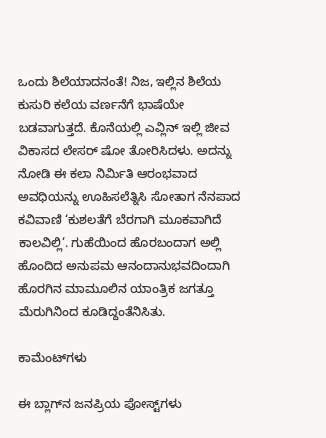ಒಂದು ಶಿಲೆಯಾದನಂತೆ! ನಿಜ, ಇಲ್ಲಿನ ಶಿಲೆಯ ಕುಸುರಿ ಕಲೆಯ ವರ್ಣನೆಗೆ ಭಾಷೆಯೇ ಬಡವಾಗುತ್ತದೆ. ಕೊನೆಯಲ್ಲಿ ಎವ್ಲಿನ್ ಇಲ್ಲಿ ಜೀವ ವಿಕಾಸದ ಲೇಸರ್ ಷೋ ತೋರಿಸಿದಳು. ಅದನ್ನು ನೋಡಿ ಈ ಕಲಾ ನಿರ್ಮಿತಿ ಆರಂಭವಾದ ಅವಧಿಯನ್ನು ಊಹಿಸಲೆತ್ನಿಸಿ ಸೋತಾಗ ನೆನಪಾದ ಕವಿವಾಣಿ ‘ಕುಶಲತೆಗೆ ಬೆರಗಾಗಿ ಮೂಕವಾಗಿದೆ ಕಾಲವಿಲ್ಲಿ’. ಗುಹೆಯಿಂದ ಹೊರಬಂದಾಗ ಅಲ್ಲಿ ಹೊಂದಿದ ಅನುಪಮ ಆನಂದಾನುಭವದಿಂದಾಗಿ ಹೊರಗಿನ ಮಾಮೂಲಿನ ಯಾಂತ್ರಿಕ ಜಗತ್ತೂ ಮೆರುಗಿನಿಂದ ಕೂಡಿದ್ದಂತೆನಿಸಿತು.

ಕಾಮೆಂಟ್‌ಗಳು

ಈ ಬ್ಲಾಗ್‌ನ ಜನಪ್ರಿಯ ಪೋಸ್ಟ್‌ಗಳು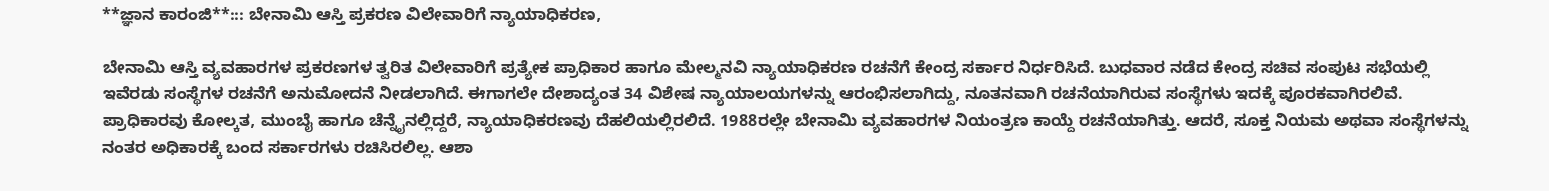**ಜ್ಞಾನ ಕಾರಂಜಿ**::: ಬೇನಾಮಿ ಆಸ್ತಿ ಪ್ರಕರಣ ವಿಲೇವಾರಿಗೆ ನ್ಯಾಯಾಧಿಕರಣ,

ಬೇನಾಮಿ ಆಸ್ತಿ ವ್ಯವಹಾರಗಳ ಪ್ರಕರಣಗಳ ತ್ವರಿತ ವಿಲೇವಾರಿಗೆ ಪ್ರತ್ಯೇಕ ಪ್ರಾಧಿಕಾರ ಹಾಗೂ ಮೇಲ್ಮನವಿ ನ್ಯಾಯಾಧಿಕರಣ ರಚನೆಗೆ ಕೇಂದ್ರ ಸರ್ಕಾರ ನಿರ್ಧರಿಸಿದೆ. ಬುಧವಾರ ನಡೆದ ಕೇಂದ್ರ ಸಚಿವ ಸಂಪುಟ ಸಭೆಯಲ್ಲಿ ಇವೆರಡು ಸಂಸ್ಥೆಗಳ ರಚನೆಗೆ ಅನುಮೋದನೆ ನೀಡಲಾಗಿದೆ. ಈಗಾಗಲೇ ದೇಶಾದ್ಯಂತ 34 ವಿಶೇಷ ನ್ಯಾಯಾಲಯಗಳನ್ನು ಆರಂಭಿಸಲಾಗಿದ್ದು, ನೂತನವಾಗಿ ರಚನೆಯಾಗಿರುವ ಸಂಸ್ಥೆಗಳು ಇದಕ್ಕೆ ಪೂರಕವಾಗಿರಲಿವೆ. ಪ್ರಾಧಿಕಾರವು ಕೋಲ್ಕತ, ಮುಂಬೈ ಹಾಗೂ ಚೆನ್ನೈನಲ್ಲಿದ್ದರೆ, ನ್ಯಾಯಾಧಿಕರಣವು ದೆಹಲಿಯಲ್ಲಿರಲಿದೆ. 1988ರಲ್ಲೇ ಬೇನಾಮಿ ವ್ಯವಹಾರಗಳ ನಿಯಂತ್ರಣ ಕಾಯ್ದೆ ರಚನೆಯಾಗಿತ್ತು. ಆದರೆ, ಸೂಕ್ತ ನಿಯಮ ಅಥವಾ ಸಂಸ್ಥೆಗಳನ್ನು ನಂತರ ಅಧಿಕಾರಕ್ಕೆ ಬಂದ ಸರ್ಕಾರಗಳು ರಚಿಸಿರಲಿಲ್ಲ. ಆಶಾ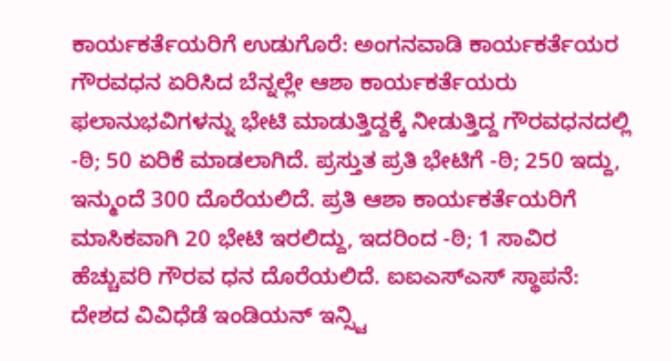ಕಾರ್ಯಕರ್ತೆಯರಿಗೆ ಉಡುಗೊರೆ: ಅಂಗನವಾಡಿ ಕಾರ್ಯಕರ್ತೆಯರ ಗೌರವಧನ ಏರಿಸಿದ ಬೆನ್ನಲ್ಲೇ ಆಶಾ ಕಾರ್ಯಕರ್ತೆಯರು ಫಲಾನುಭವಿಗಳನ್ನು ಭೇಟಿ ಮಾಡುತ್ತಿದ್ದಕ್ಕೆ ನೀಡುತ್ತಿದ್ದ ಗೌರವಧನದಲ್ಲಿ -ಠಿ; 50 ಏರಿಕೆ ಮಾಡಲಾಗಿದೆ. ಪ್ರಸ್ತುತ ಪ್ರತಿ ಭೇಟಿಗೆ -ಠಿ; 250 ಇದ್ದು, ಇನ್ಮುಂದೆ 300 ದೊರೆಯಲಿದೆ. ಪ್ರತಿ ಆಶಾ ಕಾರ್ಯಕರ್ತೆಯರಿಗೆ ಮಾಸಿಕವಾಗಿ 20 ಭೇಟಿ ಇರಲಿದ್ದು, ಇದರಿಂದ -ಠಿ; 1 ಸಾವಿರ ಹೆಚ್ಚುವರಿ ಗೌರವ ಧನ ದೊರೆಯಲಿದೆ. ಐಐಎಸ್ಎಸ್ ಸ್ಥಾಪನೆ: ದೇಶದ ವಿವಿಧೆಡೆ ಇಂಡಿಯನ್ ಇನ್ಸ್ಟಿ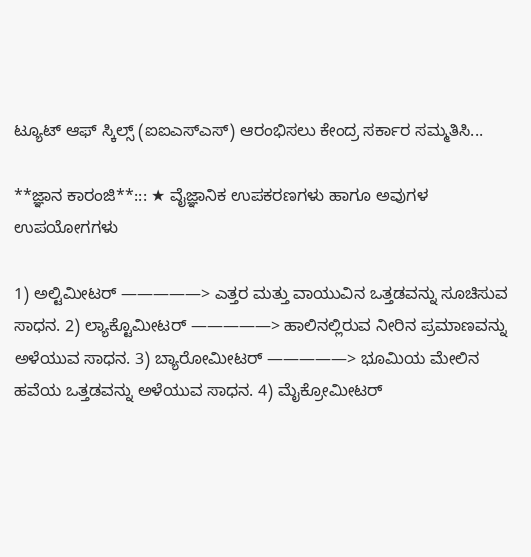ಟ್ಯೂಟ್ ಆಫ್ ಸ್ಕಿಲ್ಸ್ (ಐಐಎಸ್ಎಸ್) ಆರಂಭಿಸಲು ಕೇಂದ್ರ ಸರ್ಕಾರ ಸಮ್ಮತಿಸಿ...

**ಜ್ಞಾನ ಕಾರಂಜಿ**::: ★ ವೈಜ್ಞಾನಿಕ ಉಪಕರಣಗಳು ಹಾಗೂ ಅವುಗಳ ಉಪಯೋಗಗಳು

1) ಅಲ್ಟಿಮೀಟರ್ —————> ಎತ್ತರ ಮತ್ತು ವಾಯುವಿನ ಒತ್ತಡವನ್ನು ಸೂಚಿಸುವ ಸಾಧನ. 2) ಲ್ಯಾಕ್ಟೊಮೀಟರ್ —————> ಹಾಲಿನಲ್ಲಿರುವ ನೀರಿನ ಪ್ರಮಾಣವನ್ನು ಅಳೆಯುವ ಸಾಧನ. 3) ಬ್ಯಾರೋಮೀಟರ್ —————> ಭೂಮಿಯ ಮೇಲಿನ ಹವೆಯ ಒತ್ತಡವನ್ನು ಅಳೆಯುವ ಸಾಧನ. 4) ಮೈಕ್ರೋಮೀಟರ್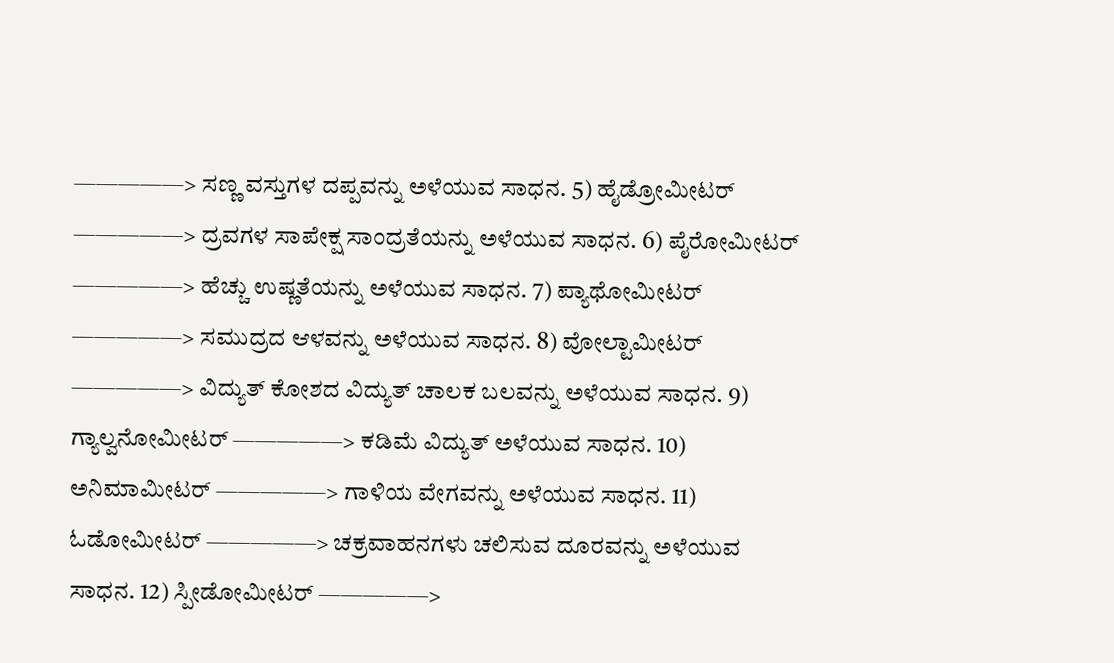—————> ಸಣ್ಣ ವಸ್ತುಗಳ ದಪ್ಪವನ್ನು ಅಳೆಯುವ ಸಾಧನ. 5) ಹೈಡ್ರೋಮೀಟರ್ —————> ದ್ರವಗಳ ಸಾಪೇಕ್ಷ ಸಾಂದ್ರತೆಯನ್ನು ಅಳೆಯುವ ಸಾಧನ. 6) ಪೈರೋಮೀಟರ್ —————> ಹೆಚ್ಚು ಉಷ್ಣತೆಯನ್ನು ಅಳೆಯುವ ಸಾಧನ. 7) ಪ್ಯಾಥೋಮೀಟರ್ —————> ಸಮುದ್ರದ ಆಳವನ್ನು ಅಳೆಯುವ ಸಾಧನ. 8) ವೋಲ್ಟಾಮೀಟರ್ —————> ವಿದ್ಯುತ್ ಕೋಶದ ವಿದ್ಯುತ್ ಚಾಲಕ ಬಲವನ್ನು ಅಳೆಯುವ ಸಾಧನ. 9) ಗ್ಯಾಲ್ವನೋಮೀಟರ್ —————> ಕಡಿಮೆ ವಿದ್ಯುತ್ ಅಳೆಯುವ ಸಾಧನ. 10) ಅನಿಮಾಮೀಟರ್ —————> ಗಾಳಿಯ ವೇಗವನ್ನು ಅಳೆಯುವ ಸಾಧನ. 11) ಓಡೋಮೀಟರ್ —————> ಚಕ್ರವಾಹನಗಳು ಚಲಿಸುವ ದೂರವನ್ನು ಅಳೆಯುವ ಸಾಧನ. 12) ಸ್ಪೀಡೋಮೀಟರ್ —————>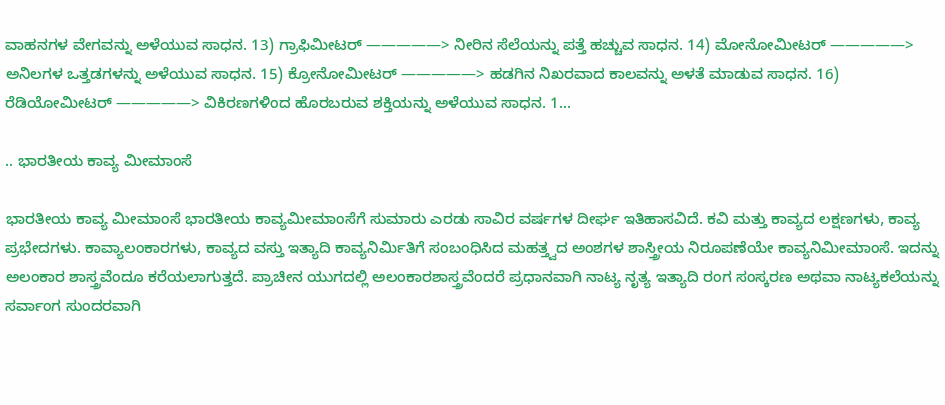ವಾಹನಗಳ ವೇಗವನ್ನು ಅಳೆಯುವ ಸಾಧನ. 13) ಗ್ರಾಫಿಮೀಟರ್ —————> ನೀರಿನ ಸೆಲೆಯನ್ನು ಪತ್ತೆ ಹಚ್ಚುವ ಸಾಧನ. 14) ಮೋನೋಮೀಟರ್ —————> ಅನಿಲಗಳ ಒತ್ತಡಗಳನ್ನು ಅಳೆಯುವ ಸಾಧನ. 15) ಕ್ರೋನೋಮೀಟರ್ —————> ಹಡಗಿನ ನಿಖರವಾದ ಕಾಲವನ್ನು ಅಳತೆ ಮಾಡುವ ಸಾಧನ. 16) ರೆಡಿಯೋಮೀಟರ್ —————> ವಿಕಿರಣಗಳಿಂದ ಹೊರಬರುವ ಶಕ್ತಿಯನ್ನು ಅಳೆಯುವ ಸಾಧನ. 1...

.. ಭಾರತೀಯ ಕಾವ್ಯ ಮೀಮಾಂಸೆ

ಭಾರತೀಯ ಕಾವ್ಯ ಮೀಮಾಂಸೆ ಭಾರತೀಯ ಕಾವ್ಯಮೀಮಾಂಸೆಗೆ ಸುಮಾರು ಎರಡು ಸಾವಿರ ವರ್ಷಗಳ ದೀರ್ಘ ಇತಿಹಾಸವಿದೆ. ಕವಿ ಮತ್ತು ಕಾವ್ಯದ ಲಕ್ಷಣಗಳು, ಕಾವ್ಯ ಪ್ರಭೇದಗಳು. ಕಾವ್ಯಾಲಂಕಾರಗಳು, ಕಾವ್ಯದ ವಸ್ತು ಇತ್ಯಾದಿ ಕಾವ್ಯನಿರ್ಮಿತಿಗೆ ಸಂಬಂಧಿಸಿದ ಮಹತ್ತ್ವದ ಅಂಶಗಳ ಶಾಸ್ತ್ರೀಯ ನಿರೂಪಣೆಯೇ ಕಾವ್ಯನಿಮೀಮಾಂಸೆ. ಇದನ್ನು ಅಲಂಕಾರ ಶಾಸ್ತ್ರವೆಂದೂ ಕರೆಯಲಾಗುತ್ತದೆ. ಪ್ರಾಚೀನ ಯುಗದಲ್ಲಿ ಅಲಂಕಾರಶಾಸ್ತ್ರವೆಂದರೆ ಪ್ರಧಾನವಾಗಿ ನಾಟ್ಯ ನೃತ್ಯ ಇತ್ಯಾದಿ ರಂಗ ಸಂಸ್ಕರಣ ಅಥವಾ ನಾಟ್ಯಕಲೆಯನ್ನು ಸರ್ವಾಂಗ ಸುಂದರವಾಗಿ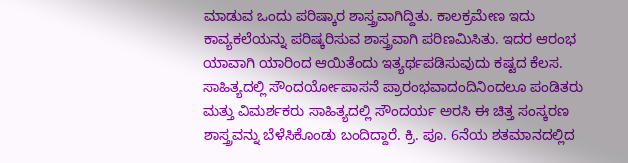ಮಾಡುವ ಒಂದು ಪರಿಷ್ಕಾರ ಶಾಸ್ತ್ರವಾಗಿದ್ದಿತು. ಕಾಲಕ್ರಮೇಣ ಇದು ಕಾವ್ಯಕಲೆಯನ್ನು ಪರಿಷ್ಕರಿಸುವ ಶಾಸ್ತ್ರವಾಗಿ ಪರಿಣಮಿಸಿತು. ಇದರ ಆರಂಭ ಯಾವಾಗಿ ಯಾರಿಂದ ಆಯಿತೆಂದು ಇತ್ಯರ್ಥಪಡಿಸುವುದು ಕಷ್ಟದ ಕೆಲಸ. ಸಾಹಿತ್ಯದಲ್ಲಿ ಸೌಂದರ್ಯೋಪಾಸನೆ ಪ್ರಾರಂಭವಾದಂದಿನಿಂದಲೂ ಪಂಡಿತರು ಮತ್ತು ವಿಮರ್ಶಕರು ಸಾಹಿತ್ಯದಲ್ಲಿ ಸೌಂದರ್ಯ ಅರಸಿ ಈ ಚಿತ್ತ ಸಂಸ್ಕರಣ ಶಾಸ್ತ್ರವನ್ನು ಬೆಳೆಸಿಕೊಂಡು ಬಂದಿದ್ದಾರೆ. ಕ್ರಿ. ಪೂ. 6ನೆಯ ಶತಮಾನದಲ್ಲಿದ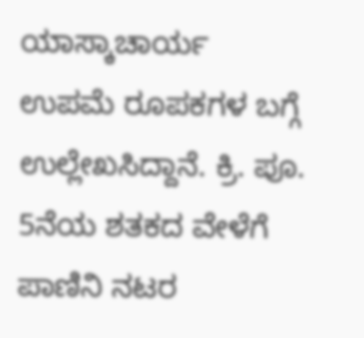ಯಾಸ್ಕಾಚಾರ್ಯ ಉಪಮೆ ರೂಪಕಗಳ ಬಗ್ಗೆ ಉಲ್ಲೇಖಸಿದ್ದಾನೆ. ಕ್ರಿ. ಪೂ. 5ನೆಯ ಶತಕದ ವೇಳೆಗೆ ಪಾಣಿನಿ ನಟರ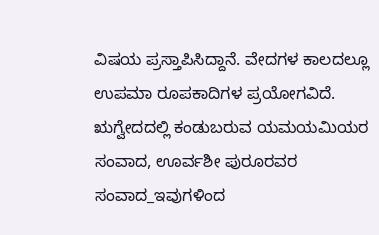ವಿಷಯ ಪ್ರಸ್ತಾಪಿಸಿದ್ದಾನೆ. ವೇದಗಳ ಕಾಲದಲ್ಲೂ ಉಪಮಾ ರೂಪಕಾದಿಗಳ ಪ್ರಯೋಗವಿದೆ. ಋಗ್ವೇದದಲ್ಲಿ ಕಂಡುಬರುವ ಯಮಯಮಿಯರ ಸಂವಾದ, ಊರ್ವಶೀ ಪುರೂರವರ ಸಂವಾದ_ಇವುಗಳಿಂದ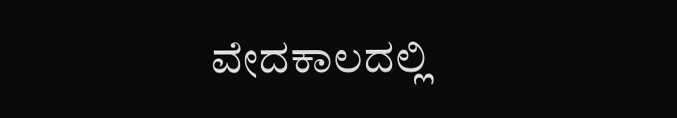ವೇದಕಾಲದಲ್ಲಿ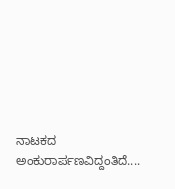ನಾಟಕದ ಅಂಕುರಾರ್ಪಣವಿದ್ದಂತಿದೆ....